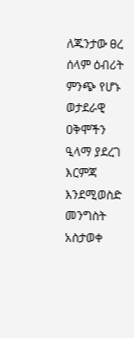ለጁንታው ፀረ ሰላም ዕብሪት ምንጭ የሆኑ ወታደራዊ ዐቅሞችን ዒላማ ያደረገ እርምጃ እንደሚወስድ መንግስት አስታወቀ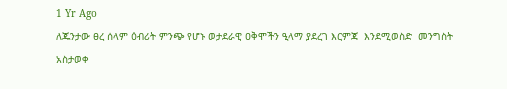1 Yr Ago
ለጁንታው ፀረ ሰላም ዕብሪት ምንጭ የሆኑ ወታደራዊ ዐቅሞችን ዒላማ ያደረገ እርምጃ  እንደሚወስድ  መንግስት  አስታወቀ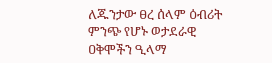ለጁንታው ፀረ ሰላም ዕብሪት ምንጭ የሆኑ ወታደራዊ ዐቅሞችን ዒላማ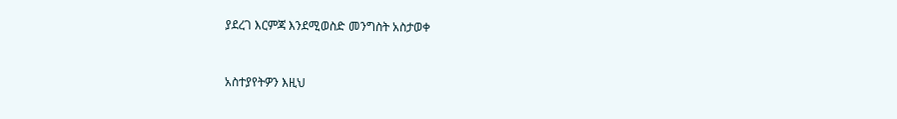ያደረገ እርምጃ እንደሚወስድ መንግስት አስታወቀ


አስተያየትዎን እዚህ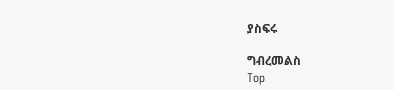ያስፍሩ

ግብረመልስ
Top